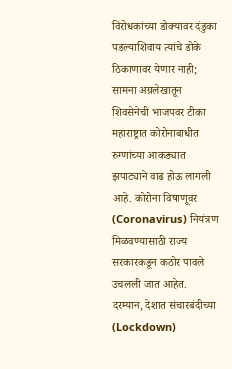विरोधकांच्या डोक्यावर दंडुका पडल्याशिवाय त्यांचे डोके ठिकाणावर येणार नाही; सामना अग्रलेखातून शिवसेनेची भाजपवर टीका
महाराष्ट्रात कोरोनाबाधीत रुग्णांच्या आकड्यात झपाट्याने वाढ होऊ लागली आहे. कोरोना विषाणूवर (Coronavirus) नियंत्रण मिळवण्यासाठी राज्य सरकारकडून कठोर पावले उचलली जात आहेत. दरम्यान, देशात संचारबंदीच्या (Lockdown)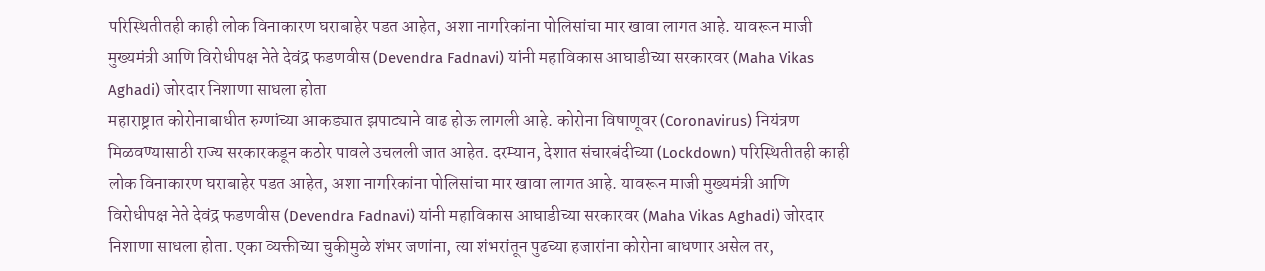परिस्थितीतही काही लोक विनाकारण घराबाहेर पडत आहेत, अशा नागरिकांना पोलिसांचा मार खावा लागत आहे. यावरून माजी मुख्यमंत्री आणि विरोधीपक्ष नेते देवंद्र फडणवीस (Devendra Fadnavi) यांनी महाविकास आघाडीच्या सरकारवर (Maha Vikas Aghadi) जोरदार निशाणा साधला होता
महाराष्ट्रात कोरोनाबाधीत रुग्णांच्या आकड्यात झपाट्याने वाढ होऊ लागली आहे. कोरोना विषाणूवर (Coronavirus) नियंत्रण मिळवण्यासाठी राज्य सरकारकडून कठोर पावले उचलली जात आहेत. दरम्यान, देशात संचारबंदीच्या (Lockdown) परिस्थितीतही काही लोक विनाकारण घराबाहेर पडत आहेत, अशा नागरिकांना पोलिसांचा मार खावा लागत आहे. यावरून माजी मुख्यमंत्री आणि विरोधीपक्ष नेते देवंद्र फडणवीस (Devendra Fadnavi) यांनी महाविकास आघाडीच्या सरकारवर (Maha Vikas Aghadi) जोरदार निशाणा साधला होता. एका व्यक्तीच्या चुकीमुळे शंभर जणांना, त्या शंभरांतून पुढच्या हजारांना कोरोना बाधणार असेल तर,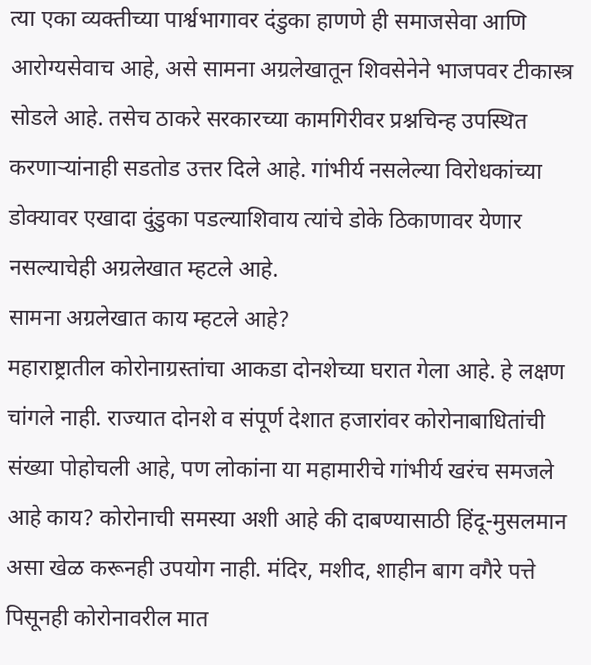त्या एका व्यक्तीच्या पार्श्वभागावर दंडुका हाणणे ही समाजसेवा आणि आरोग्यसेवाच आहे, असे सामना अग्रलेखातून शिवसेनेने भाजपवर टीकास्त्र सोडले आहे. तसेच ठाकरे सरकारच्या कामगिरीवर प्रश्नचिन्ह उपस्थित करणाऱ्यांनाही सडतोड उत्तर दिले आहे. गांभीर्य नसलेल्या विरोधकांच्या डोक्यावर एखादा दुंडुका पडल्याशिवाय त्यांचे डोके ठिकाणावर येणार नसल्याचेही अग्रलेखात म्हटले आहे.
सामना अग्रलेखात काय म्हटले आहे?
महाराष्ट्रातील कोरोनाग्रस्तांचा आकडा दोनशेच्या घरात गेला आहे. हे लक्षण चांगले नाही. राज्यात दोनशे व संपूर्ण देशात हजारांवर कोरोनाबाधितांची संख्या पोहोचली आहे, पण लोकांना या महामारीचे गांभीर्य खरंच समजले आहे काय? कोरोनाची समस्या अशी आहे की दाबण्यासाठी हिंदू-मुसलमान असा खेळ करूनही उपयोग नाही. मंदिर, मशीद, शाहीन बाग वगैरे पत्ते पिसूनही कोरोनावरील मात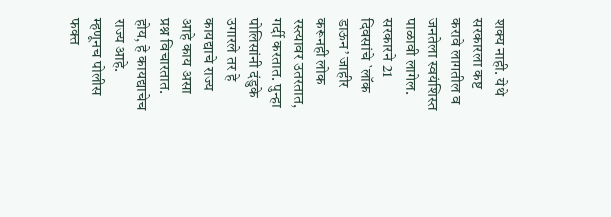शक्य नाही. येथे सरकारला कष्ट करावे लागतील व जनतेला स्वयंशिस्त पाळावी लागेल. सरकारने 21 दिवसांचे `लॉक डाऊन’ जाहीर करूनही लोक रस्त्यावर उतरतात, गर्दी करतात. पुन्हा पोलिसांनी दंडुके उगारले तर हे कायद्याचे राज्य आहे काय असा प्रश्न विचारतात. होय, हे कायद्याचेच राज्य आहे. म्हणूनच पोलीस फक्त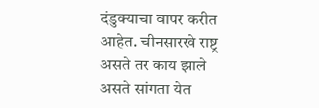दंडुक्याचा वापर करीत आहेत. चीनसारखे राष्ट्र असते तर काय झाले असते सांगता येत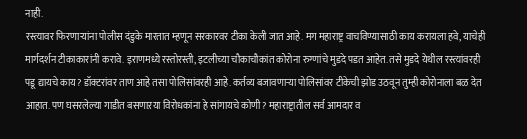नाही.
रस्त्यावर फिरणाऱ्यांना पोलीस दंडुके मारतात म्हणून सरकारवर टीका केली जात आहे. मग महाराष्ट्र वाचविण्यासाठी काय करायला हवे, याचेही मार्गदर्शन टीकाकारांनी करावे. इराणमध्ये रस्तोरस्ती, इटलीच्या चौकाचौकांत कोरोना रुग्णांचे मुडदे पडत आहेत. तसे मुडदे येथील रस्त्यांवरही पडू द्यायचे काय? डॉक्टरांवर ताण आहे तसा पोलिसांवरही आहे. कर्तव्य बजावणाऱ्या पोलिसांवर टीकेची झोड उठवून तुम्ही कोरोनाला बळ देत आहात. पण घसरलेल्या गाडीत बसणाऱया विरोधकांना हे सांगायचे कोणी? महाराष्ट्रातील सर्व आमदार व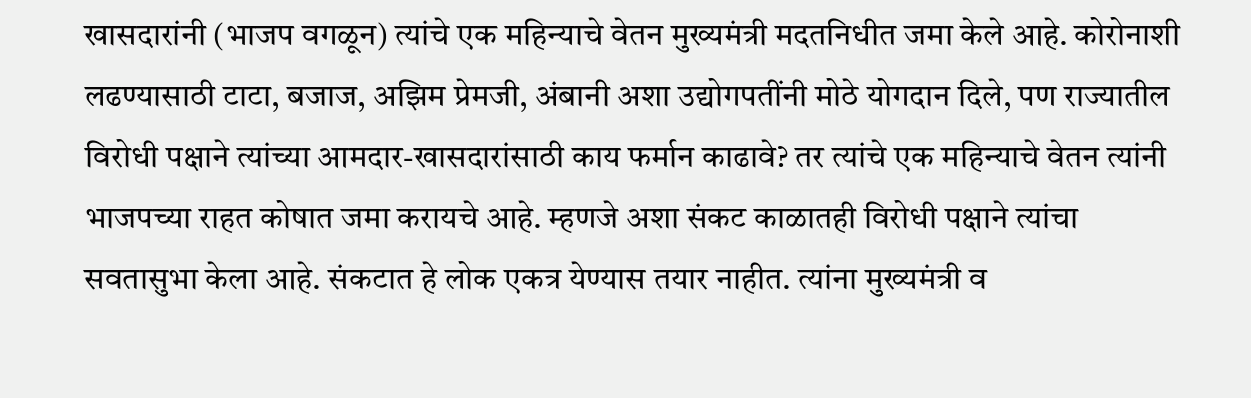खासदारांनी (भाजप वगळून) त्यांचे एक महिन्याचे वेतन मुख्यमंत्री मदतनिधीत जमा केले आहे. कोरोनाशी लढण्यासाठी टाटा, बजाज, अझिम प्रेमजी, अंबानी अशा उद्योगपतींनी मोठे योगदान दिले, पण राज्यातील विरोधी पक्षाने त्यांच्या आमदार-खासदारांसाठी काय फर्मान काढावे? तर त्यांचे एक महिन्याचे वेतन त्यांनी भाजपच्या राहत कोषात जमा करायचे आहे. म्हणजे अशा संकट काळातही विरोधी पक्षाने त्यांचा सवतासुभा केला आहे. संकटात हे लोक एकत्र येण्यास तयार नाहीत. त्यांना मुख्यमंत्री व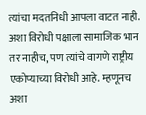त्यांचा मदतनिधी आपला वाटत नाही. अशा विरोधी पक्षाला सामाजिक भान तर नाहीच, पण त्यांचे वागणे राष्ट्रीय एकोप्याच्या विरोधी आहे. म्हणूनच अशा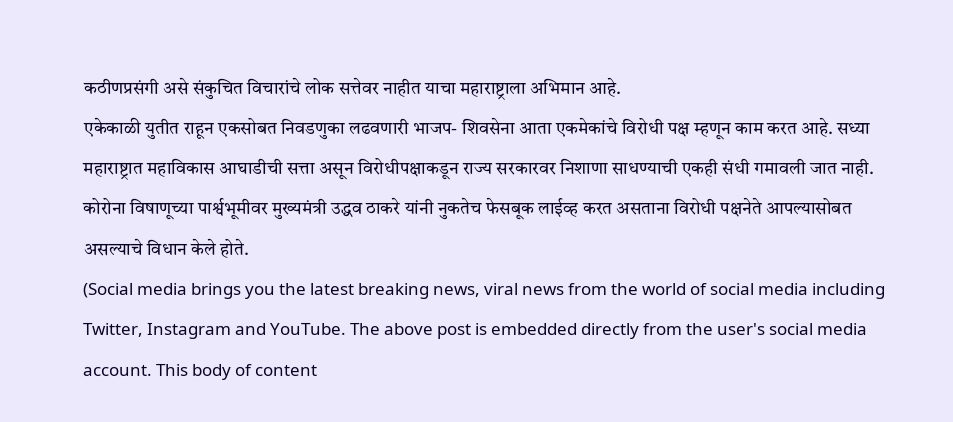कठीणप्रसंगी असे संकुचित विचारांचे लोक सत्तेवर नाहीत याचा महाराष्ट्राला अभिमान आहे.
एकेकाळी युतीत राहून एकसोबत निवडणुका लढवणारी भाजप- शिवसेना आता एकमेकांचे विरोधी पक्ष म्हणून काम करत आहे. सध्या महाराष्ट्रात महाविकास आघाडीची सत्ता असून विरोधीपक्षाकडून राज्य सरकारवर निशाणा साधण्याची एकही संधी गमावली जात नाही. कोरोना विषाणूच्या पार्श्वभूमीवर मुख्यमंत्री उद्धव ठाकरे यांनी नुकतेच फेसबूक लाईव्ह करत असताना विरोधी पक्षनेते आपल्यासोबत असल्याचे विधान केले होते.
(Social media brings you the latest breaking news, viral news from the world of social media including Twitter, Instagram and YouTube. The above post is embedded directly from the user's social media account. This body of content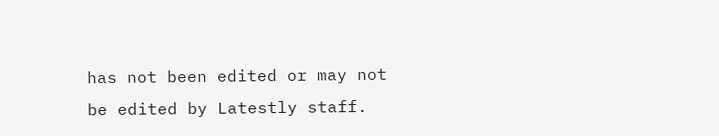has not been edited or may not be edited by Latestly staff.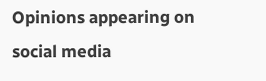Opinions appearing on social media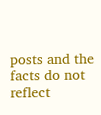posts and the facts do not reflect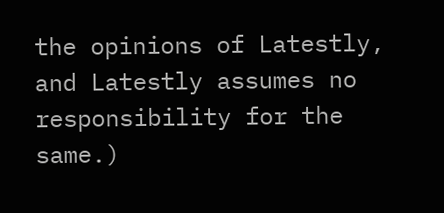the opinions of Latestly, and Latestly assumes no responsibility for the same.)